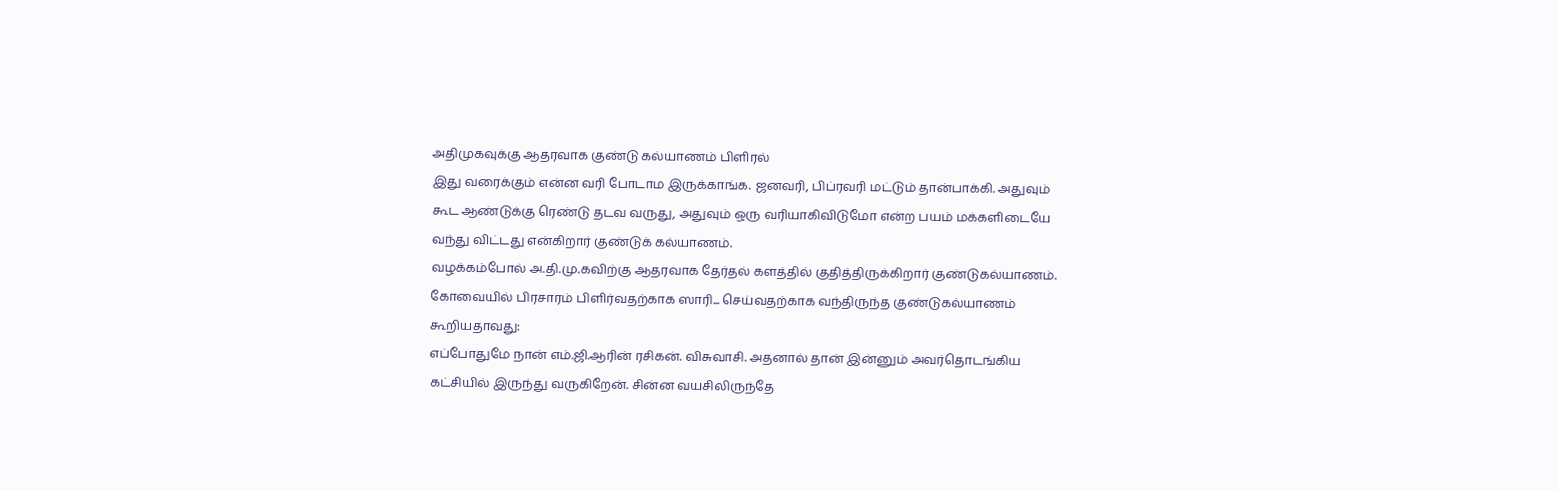அதிமுகவுக்கு ஆதரவாக குண்டு கல்யாணம் பிளிரல்
இது வரைக்கும் என்ன வரி போடாம இருக்காங்க. ஜனவரி, பிப்ரவரி மட்டும் தான்பாக்கி. அதுவும் கூட ஆண்டுக்கு ரெண்டு தடவ வருது, அதுவும் ஒரு வரியாகிவிடுமோ என்ற பயம் மக்களிடையே வந்து விட்டது என்கிறார் குண்டுக் கல்யாணம்.
வழக்கம்போல் அ.தி.மு.கவிற்கு ஆதரவாக தேர்தல் களத்தில் குதித்திருக்கிறார் குண்டுகல்யாணம்.
கோவையில் பிரசாரம் பிளிர்வதற்காக ஸாரி... செய்வதற்காக வந்திருந்த குண்டுகல்யாணம் கூறியதாவது:
எப்போதுமே நான் எம்.ஜி.ஆரின் ரசிகன். விசுவாசி. அதனால் தான் இன்னும் அவர்தொடங்கிய கட்சியில் இருந்து வருகிறேன். சின்ன வயசிலிருந்தே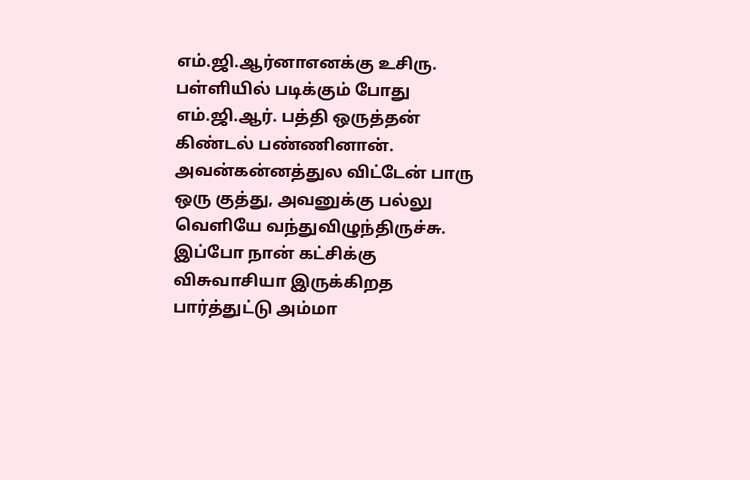எம்.ஜி.ஆர்னாஎனக்கு உசிரு.
பள்ளியில் படிக்கும் போது எம்.ஜி.ஆர். பத்தி ஒருத்தன் கிண்டல் பண்ணினான். அவன்கன்னத்துல விட்டேன் பாரு ஒரு குத்து, அவனுக்கு பல்லு வெளியே வந்துவிழுந்திருச்சு.
இப்போ நான் கட்சிக்கு விசுவாசியா இருக்கிறத பார்த்துட்டு அம்மா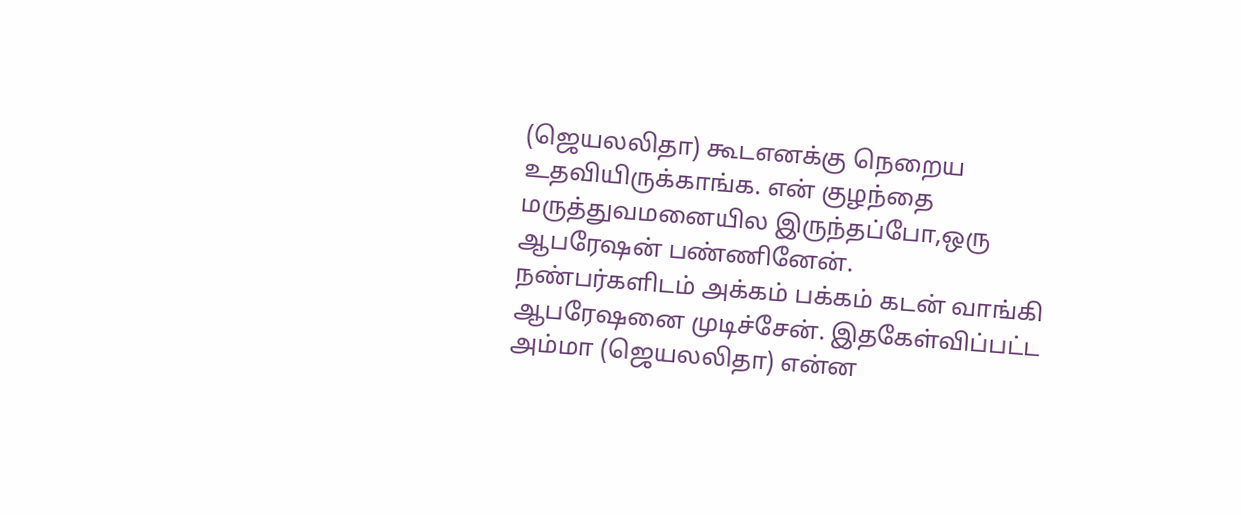(ஜெயலலிதா) கூடஎனக்கு நெறைய உதவியிருக்காங்க. என் குழந்தை மருத்துவமனையில இருந்தப்போ,ஒரு ஆபரேஷன் பண்ணினேன்.
நண்பர்களிடம் அக்கம் பக்கம் கடன் வாங்கி ஆபரேஷனை முடிச்சேன். இதகேள்விப்பட்ட அம்மா (ஜெயலலிதா) என்ன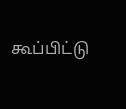கூப்பிட்டு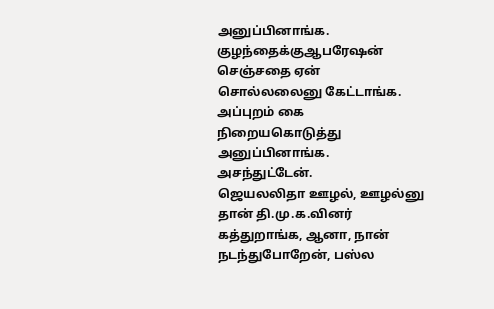அனுப்பினாங்க. குழந்தைக்குஆபரேஷன் செஞ்சதை ஏன் சொல்லலைனு கேட்டாங்க. அப்புறம் கை நிறையகொடுத்து அனுப்பினாங்க. அசந்துட்டேன்.
ஜெயலலிதா ஊழல், ஊழல்னு தான் தி.மு.க.வினர் கத்துறாங்க, ஆனா, நான் நடந்துபோறேன், பஸ்ல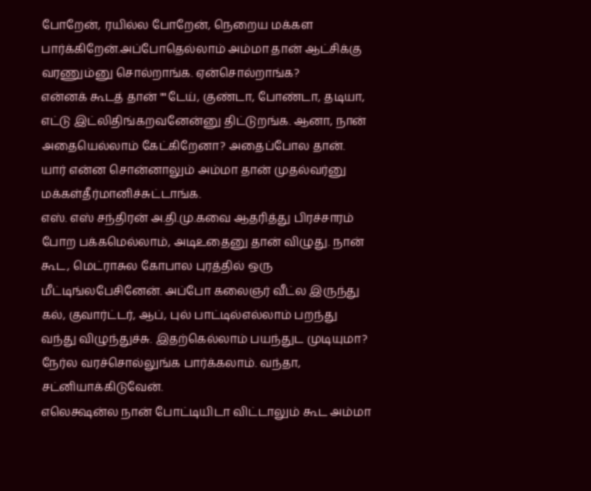போறேன், ரயில்ல போறேன், நெறைய மக்கள பார்க்கிறேன்.அப்போதெல்லாம் அம்மா தான் ஆட்சிக்கு வரணும்னு சொல்றாங்க. ஏன்சொல்றாங்க?
என்னக் கூடத் தான் ""டேய், குண்டா, போண்டா, தடியா, எட்டு இட்லிதிங்கறவனேன்னு திட்டுறங்க. ஆனா, நான் அதையெல்லாம் கேட்கிறேனா? அதைப்போல தான். யார் என்ன சொன்னாலும் அம்மா தான் முதல்வர்னு மக்கள்தீர்மானிச்சுட்டாங்க.
எஸ். எஸ் சந்திரன் அ.தி.மு.கவை ஆதரித்து பிரச்சாரம் போற பக்கமெல்லாம், அடிஉதைனு தான் விழுது. நான் கூட, மெட்ராசுல கோபால புரத்தில் ஒரு மீட்டிங்லபேசினேன். அப்போ கலைஞர் வீட்ல இருந்து கல், குவார்ட்டர், ஆப், புல் பாட்டில்எல்லாம் பறந்து வந்து விழுந்துச்சு. இதற்கெல்லாம் பயந்துட முடியுமா? நேர்ல வரச்சொல்லுங்க பார்க்கலாம். வந்தா, சட்னியாக்கிடுவேன்.
எலெக்ஷன்ல நான் போட்டியிடா விட்டாலும் கூட அம்மா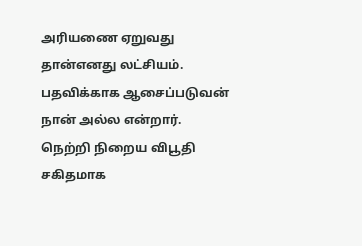அரியணை ஏறுவது தான்எனது லட்சியம். பதவிக்காக ஆசைப்படுவன் நான் அல்ல என்றார்.
நெற்றி நிறைய விபூதி சகிதமாக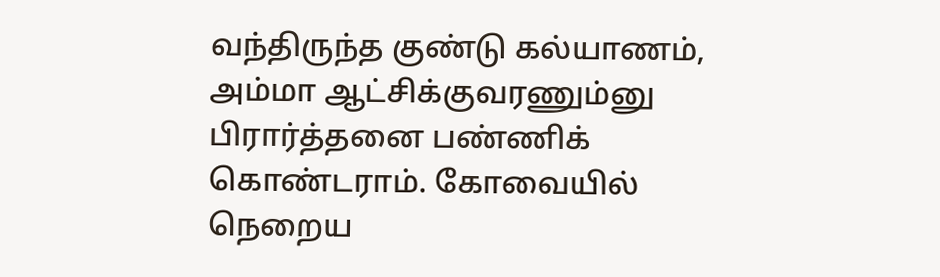வந்திருந்த குண்டு கல்யாணம், அம்மா ஆட்சிக்குவரணும்னு பிரார்த்தனை பண்ணிக் கொண்டராம். கோவையில் நெறைய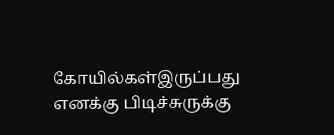கோயில்கள்இருப்பது எனக்கு பிடிச்சுருக்கு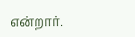என்றார்.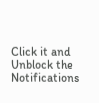Click it and Unblock the Notifications